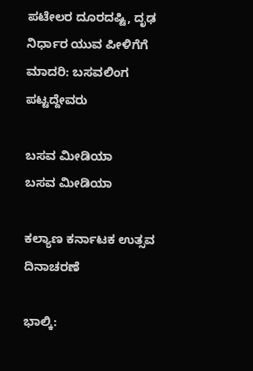ಪಟೇಲರ ದೂರದಷ್ಟಿ, ದೃಢ ನಿರ್ಧಾರ ಯುವ ಪೀಳಿಗೆಗೆ ಮಾದರಿ: ಬಸವಲಿಂಗ ಪಟ್ಟದ್ದೇವರು

ಬಸವ ಮೀಡಿಯಾ
ಬಸವ ಮೀಡಿಯಾ

ಕಲ್ಯಾಣ ಕರ್ನಾಟಕ ಉತ್ಸವ ದಿನಾಚರಣೆ

ಭಾಲ್ಕಿ: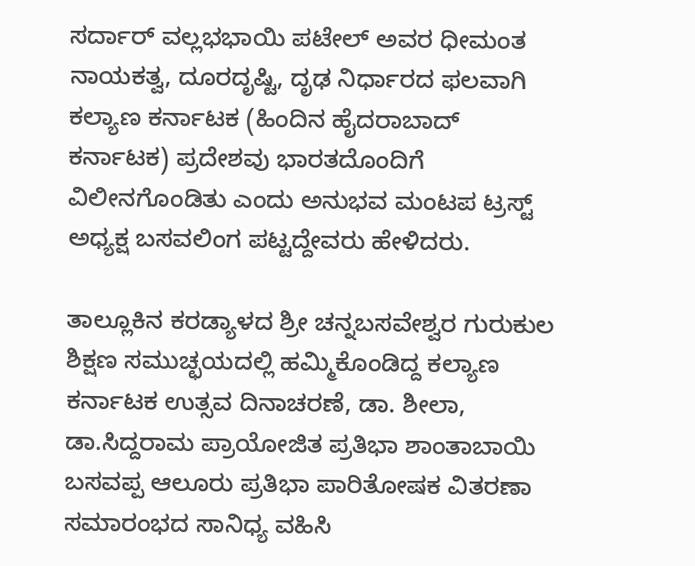ಸರ್ದಾರ್ ವಲ್ಲಭಭಾಯಿ ಪಟೇಲ್ ಅವರ ಧೀಮಂತ ನಾಯಕತ್ವ, ದೂರದೃಷ್ಟಿ, ದೃಢ ನಿರ್ಧಾರದ ಫಲವಾಗಿ ಕಲ್ಯಾಣ ಕರ್ನಾಟಕ (ಹಿಂದಿನ ಹೈದರಾಬಾದ್ ಕರ್ನಾಟಕ) ಪ್ರದೇಶವು ಭಾರತದೊಂದಿಗೆ ವಿಲೀನಗೊಂಡಿತು ಎಂದು ಅನುಭವ ಮಂಟಪ ಟ್ರಸ್ಟ್ ಅಧ್ಯಕ್ಷ ಬಸವಲಿಂಗ ಪಟ್ಟದ್ದೇವರು ಹೇಳಿದರು.

ತಾಲ್ಲೂಕಿನ ಕರಡ್ಯಾಳದ ಶ್ರೀ ಚನ್ನಬಸವೇಶ್ವರ ಗುರುಕುಲ ಶಿಕ್ಷಣ ಸಮುಚ್ಛಯದಲ್ಲಿ ಹಮ್ಮಿಕೊಂಡಿದ್ದ ಕಲ್ಯಾಣ ಕರ್ನಾಟಕ ಉತ್ಸವ ದಿನಾಚರಣೆ, ಡಾ. ಶೀಲಾ, ಡಾ.ಸಿದ್ದರಾಮ ಪ್ರಾಯೋಜಿತ ಪ್ರತಿಭಾ ಶಾಂತಾಬಾಯಿ ಬಸವಪ್ಪ ಆಲೂರು ಪ್ರತಿಭಾ ಪಾರಿತೋಷಕ ವಿತರಣಾ ಸಮಾರಂಭದ ಸಾನಿಧ್ಯ ವಹಿಸಿ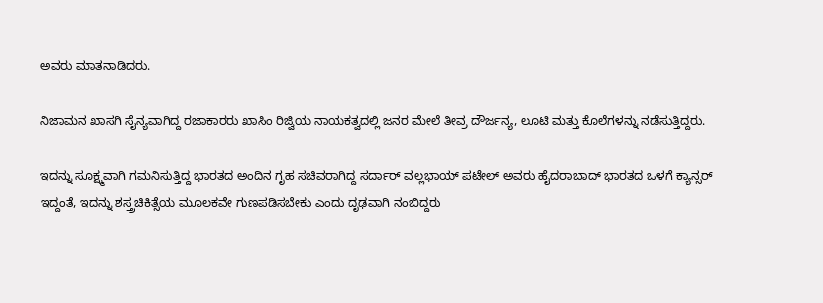ಅವರು ಮಾತನಾಡಿದರು.

ನಿಜಾಮನ ಖಾಸಗಿ ಸೈನ್ಯವಾಗಿದ್ದ ರಜಾಕಾರರು ಖಾಸಿಂ ರಿಜ್ವಿಯ ನಾಯಕತ್ವದಲ್ಲಿ ಜನರ ಮೇಲೆ ತೀವ್ರ ದೌರ್ಜನ್ಯ, ಲೂಟಿ ಮತ್ತು ಕೊಲೆಗಳನ್ನು ನಡೆಸುತ್ತಿದ್ದರು.

ಇದನ್ನು ಸೂಕ್ಷ್ಮವಾಗಿ ಗಮನಿಸುತ್ತಿದ್ದ ಭಾರತದ ಅಂದಿನ ಗೃಹ ಸಚಿವರಾಗಿದ್ದ ಸರ್ದಾರ್ ವಲ್ಲಭಾಯ್ ಪಟೇಲ್ ಅವರು ಹೈದರಾಬಾದ್ ಭಾರತದ ಒಳಗೆ ಕ್ಯಾನ್ಸರ್ ಇದ್ದಂತೆ, ಇದನ್ನು ಶಸ್ತ್ರಚಿಕಿತ್ಸೆಯ ಮೂಲಕವೇ ಗುಣಪಡಿಸಬೇಕು ಎಂದು ದೃಢವಾಗಿ ನಂಬಿದ್ದರು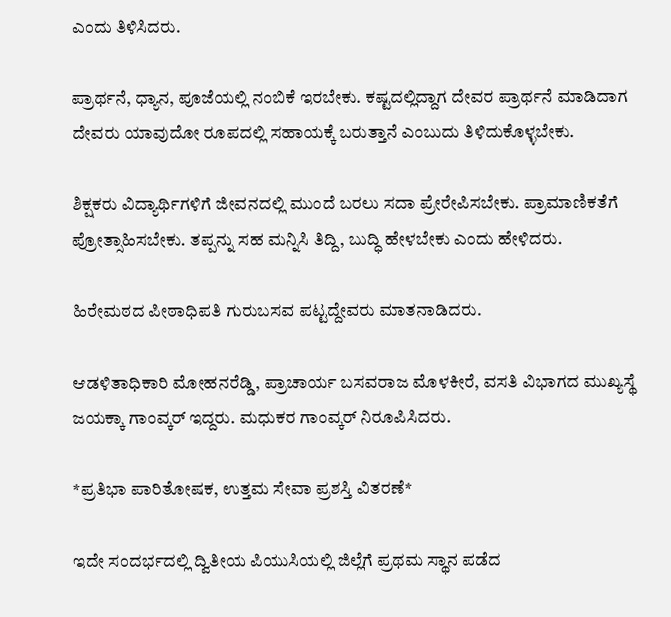ಎಂದು ತಿಳಿಸಿದರು.

ಪ್ರಾರ್ಥನೆ, ಧ್ಯಾನ, ಪೂಜೆಯಲ್ಲಿ ನಂಬಿಕೆ ಇರಬೇಕು. ಕಷ್ಟದಲ್ಲಿದ್ದಾಗ ದೇವರ ಪ್ರಾರ್ಥನೆ ಮಾಡಿದಾಗ ದೇವರು ಯಾವುದೋ ರೂಪದಲ್ಲಿ ಸಹಾಯಕ್ಕೆ ಬರುತ್ತಾನೆ ಎಂಬುದು ತಿಳಿದುಕೊಳ್ಳಬೇಕು.

ಶಿಕ್ಷಕರು ವಿದ್ಯಾರ್ಥಿಗಳಿಗೆ ಜೀವನದಲ್ಲಿ ಮುಂದೆ ಬರಲು ಸದಾ ಪ್ರೇರೇಪಿಸಬೇಕು. ಪ್ರಾಮಾಣಿಕತೆಗೆ ಪ್ರೋತ್ಸಾಹಿಸಬೇಕು. ತಪ್ಪನ್ನು ಸಹ ಮನ್ನಿಸಿ ತಿದ್ದಿ, ಬುದ್ಧಿ ಹೇಳಬೇಕು ಎಂದು ಹೇಳಿದರು.

ಹಿರೇಮಠದ ಪೀಠಾಧಿಪತಿ ಗುರುಬಸವ ಪಟ್ಟದ್ದೇವರು ಮಾತನಾಡಿದರು.

ಆಡಳಿತಾಧಿಕಾರಿ ಮೋಹನರೆಡ್ಡಿ, ಪ್ರಾಚಾರ್ಯ ಬಸವರಾಜ ಮೊಳಕೀರೆ, ವಸತಿ ವಿಭಾಗದ ಮುಖ್ಯಸ್ಥೆ ಜಯಕ್ಕಾ ಗಾಂವ್ಕರ್ ಇದ್ದರು. ಮಧುಕರ ಗಾಂವ್ಕರ್ ನಿರೂಪಿಸಿದರು.

*ಪ್ರತಿಭಾ ಪಾರಿತೋಷಕ, ಉತ್ತಮ ಸೇವಾ ಪ್ರಶಸ್ತಿ ವಿತರಣೆ*

ಇದೇ ಸಂದರ್ಭದಲ್ಲಿ ದ್ವಿತೀಯ ಪಿಯುಸಿಯಲ್ಲಿ ಜಿಲ್ಲೆಗೆ ಪ್ರಥಮ ಸ್ಥಾನ ಪಡೆದ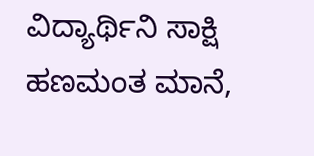ವಿದ್ಯಾರ್ಥಿನಿ ಸಾಕ್ಷಿ ಹಣಮಂತ ಮಾನೆ,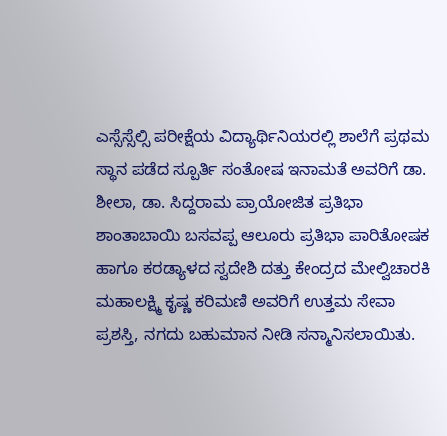ಎಸ್ಸೆಸ್ಸೆಲ್ಸಿ ಪರೀಕ್ಷೆಯ ವಿದ್ಯಾರ್ಥಿನಿಯರಲ್ಲಿ ಶಾಲೆಗೆ ಪ್ರಥಮ ಸ್ಥಾನ ಪಡೆದ ಸ್ಪೂರ್ತಿ ಸಂತೋಷ ಇನಾಮತೆ ಅವರಿಗೆ ಡಾ. ಶೀಲಾ, ಡಾ. ಸಿದ್ದರಾಮ ಪ್ರಾಯೋಜಿತ ಪ್ರತಿಭಾ ಶಾಂತಾಬಾಯಿ ಬಸವಪ್ಪ ಆಲೂರು ಪ್ರತಿಭಾ ಪಾರಿತೋಷಕ ಹಾಗೂ ಕರಡ್ಯಾಳದ ಸ್ವದೇಶಿ ದತ್ತು ಕೇಂದ್ರದ ಮೇಲ್ವಿಚಾರಕಿ ಮಹಾಲಕ್ಷ್ಮಿ ಕೃಷ್ಣ ಕರಿಮಣಿ ಅವರಿಗೆ ಉತ್ತಮ ಸೇವಾ ಪ್ರಶಸ್ತಿ, ನಗದು ಬಹುಮಾನ ನೀಡಿ ಸನ್ಮಾನಿಸಲಾಯಿತು.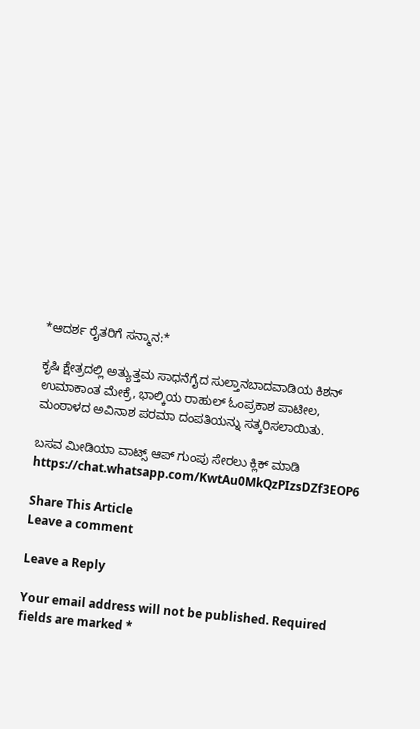*ಆದರ್ಶ ರೈತರಿಗೆ ಸನ್ಮಾನ:*

ಕೃಷಿ ಕ್ಷೇತ್ರದಲ್ಲಿ ಅತ್ಯುತ್ತಮ ಸಾಧನೆಗೈದ ಸುಲ್ತಾನಬಾದವಾಡಿಯ ಕಿಶನ್ ಉಮಾಕಾಂತ ಮೇಕ್ರೆ, ಭಾಲ್ಕಿಯ ರಾಹುಲ್ ಓಂಪ್ರಕಾಶ ಪಾಟೀಲ, ಮಂಠಾಳದ ಅವಿನಾಶ ಪರಮಾ ದಂಪತಿಯನ್ನು ಸತ್ಕರಿಸಲಾಯಿತು.

ಬಸವ ಮೀಡಿಯಾ ವಾಟ್ಸ್ ಆಪ್ ಗುಂಪು ಸೇರಲು ಕ್ಲಿಕ್ ಮಾಡಿ
https://chat.whatsapp.com/KwtAu0MkQzPIzsDZf3EOP6

Share This Article
Leave a comment

Leave a Reply

Your email address will not be published. Required fields are marked *